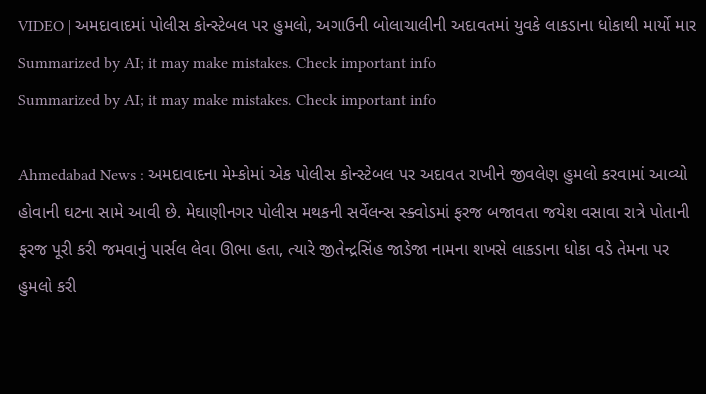VIDEO | અમદાવાદમાં પોલીસ કોન્સ્ટેબલ પર હુમલો, અગાઉની બોલાચાલીની અદાવતમાં યુવકે લાકડાના ધોકાથી માર્યો માર
Summarized by AI; it may make mistakes. Check important info
Summarized by AI; it may make mistakes. Check important info

Ahmedabad News : અમદાવાદના મેમ્કોમાં એક પોલીસ કોન્સ્ટેબલ પર અદાવત રાખીને જીવલેણ હુમલો કરવામાં આવ્યો હોવાની ઘટના સામે આવી છે. મેઘાણીનગર પોલીસ મથકની સર્વેલન્સ સ્ક્વોડમાં ફરજ બજાવતા જયેશ વસાવા રાત્રે પોતાની ફરજ પૂરી કરી જમવાનું પાર્સલ લેવા ઊભા હતા, ત્યારે જીતેન્દ્રસિંહ જાડેજા નામના શખસે લાકડાના ધોકા વડે તેમના પર હુમલો કરી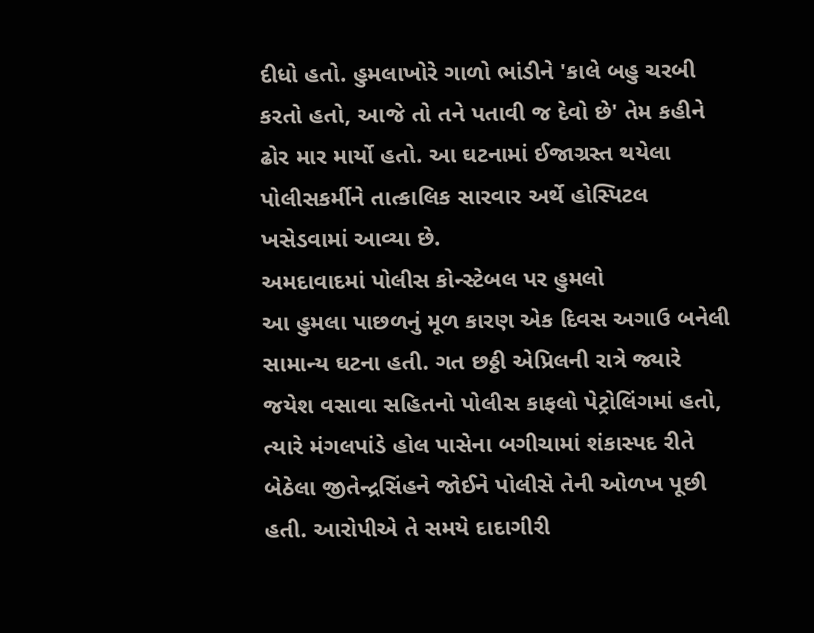દીધો હતો. હુમલાખોરે ગાળો ભાંડીને 'કાલે બહુ ચરબી કરતો હતો, આજે તો તને પતાવી જ દેવો છે' તેમ કહીને ઢોર માર માર્યો હતો. આ ઘટનામાં ઈજાગ્રસ્ત થયેલા પોલીસકર્મીને તાત્કાલિક સારવાર અર્થે હોસ્પિટલ ખસેડવામાં આવ્યા છે.
અમદાવાદમાં પોલીસ કોન્સ્ટેબલ પર હુમલો
આ હુમલા પાછળનું મૂળ કારણ એક દિવસ અગાઉ બનેલી સામાન્ય ઘટના હતી. ગત છઠ્ઠી એપ્રિલની રાત્રે જ્યારે જયેશ વસાવા સહિતનો પોલીસ કાફલો પેટ્રોલિંગમાં હતો, ત્યારે મંગલપાંડે હોલ પાસેના બગીચામાં શંકાસ્પદ રીતે બેઠેલા જીતેન્દ્રસિંહને જોઈને પોલીસે તેની ઓળખ પૂછી હતી. આરોપીએ તે સમયે દાદાગીરી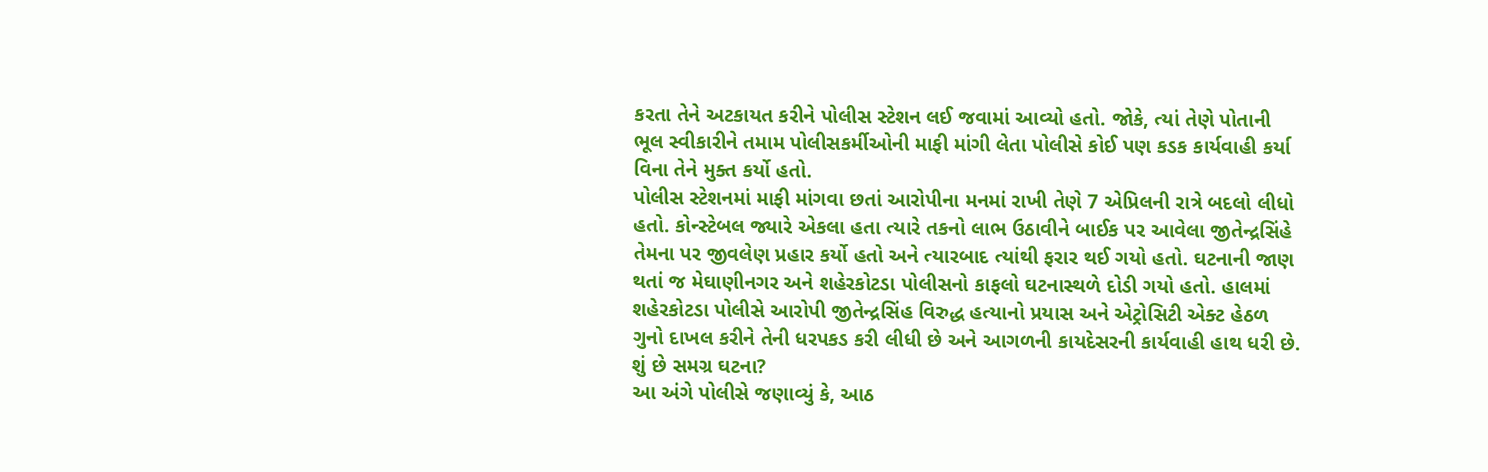કરતા તેને અટકાયત કરીને પોલીસ સ્ટેશન લઈ જવામાં આવ્યો હતો. જોકે, ત્યાં તેણે પોતાની ભૂલ સ્વીકારીને તમામ પોલીસકર્મીઓની માફી માંગી લેતા પોલીસે કોઈ પણ કડક કાર્યવાહી કર્યા વિના તેને મુક્ત કર્યો હતો.
પોલીસ સ્ટેશનમાં માફી માંગવા છતાં આરોપીના મનમાં રાખી તેણે 7 એપ્રિલની રાત્રે બદલો લીધો હતો. કોન્સ્ટેબલ જ્યારે એકલા હતા ત્યારે તકનો લાભ ઉઠાવીને બાઈક પર આવેલા જીતેન્દ્રસિંહે તેમના પર જીવલેણ પ્રહાર કર્યો હતો અને ત્યારબાદ ત્યાંથી ફરાર થઈ ગયો હતો. ઘટનાની જાણ થતાં જ મેઘાણીનગર અને શહેરકોટડા પોલીસનો કાફલો ઘટનાસ્થળે દોડી ગયો હતો. હાલમાં શહેરકોટડા પોલીસે આરોપી જીતેન્દ્રસિંહ વિરુદ્ધ હત્યાનો પ્રયાસ અને એટ્રોસિટી એક્ટ હેઠળ ગુનો દાખલ કરીને તેની ધરપકડ કરી લીધી છે અને આગળની કાયદેસરની કાર્યવાહી હાથ ધરી છે.
શું છે સમગ્ર ઘટના?
આ અંગે પોલીસે જણાવ્યું કે, આઠ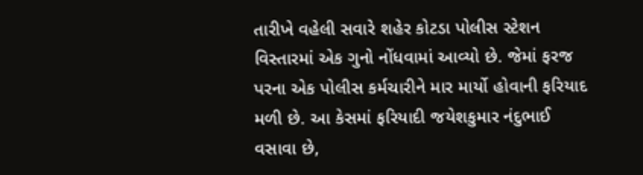તારીખે વહેલી સવારે શહેર કોટડા પોલીસ સ્ટેશન વિસ્તારમાં એક ગુનો નોંધવામાં આવ્યો છે. જેમાં ફરજ પરના એક પોલીસ કર્મચારીને માર માર્યો હોવાની ફરિયાદ મળી છે. આ કેસમાં ફરિયાદી જયેશકુમાર નંદુભાઈ વસાવા છે,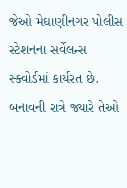જેઓ મેઘાણીનગર પોલીસ સ્ટેશનના સર્વેલન્સ સ્ક્વોર્ડમાં કાર્યરત છે.
બનાવની રાત્રે જ્યારે તેઓ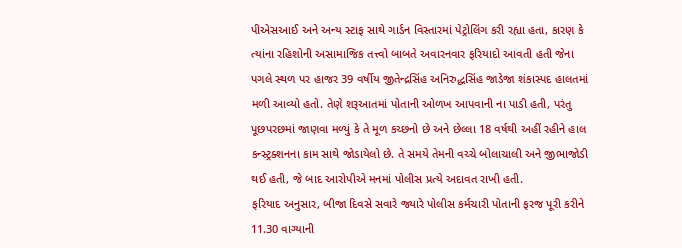પીએસઆઈ અને અન્ય સ્ટાફ સાથે ગાર્ડન વિસ્તારમાં પેટ્રોલિંગ કરી રહ્યા હતા, કારણ કે ત્યાંના રહિશોની અસામાજિક તત્ત્વો બાબતે અવારનવાર ફરિયાદો આવતી હતી જેના પગલે સ્થળ પર હાજર 39 વર્ષીય જીતેન્દ્રસિંહ અનિરુદ્ધસિંહ જાડેજા શંકાસ્પદ હાલતમાં મળી આવ્યો હતો. તેણે શરૂઆતમાં પોતાની ઓળખ આપવાની ના પાડી હતી, પરંતુ પૂછપરછમાં જાણવા મળ્યું કે તે મૂળ કચ્છનો છે અને છેલ્લા 18 વર્ષથી અહીં રહીને હાલ કન્સ્ટ્રક્શનના કામ સાથે જોડાયેલો છે. તે સમયે તેમની વચ્ચે બોલાચાલી અને જીભાજોડી થઈ હતી, જે બાદ આરોપીએ મનમાં પોલીસ પ્રત્યે અદાવત રાખી હતી.
ફરિયાદ અનુસાર, બીજા દિવસે સવારે જ્યારે પોલીસ કર્મચારી પોતાની ફરજ પૂરી કરીને 11.30 વાગ્યાની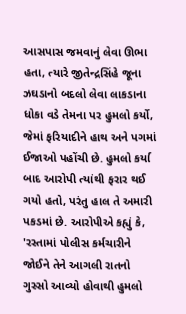આસપાસ જમવાનું લેવા ઊભા હતા, ત્યારે જીતેન્દ્રસિંહે જૂના ઝઘડાનો બદલો લેવા લાકડાના ધોકા વડે તેમના પર હુમલો કર્યો, જેમાં ફરિયાદીને હાથ અને પગમાં ઈજાઓ પહોંચી છે. હુમલો કર્યા બાદ આરોપી ત્યાંથી ફરાર થઈ ગયો હતો, પરંતુ હાલ તે અમારી પકડમાં છે. આરોપીએ કહ્યું કે, 'રસ્તામાં પોલીસ કર્મચારીને જોઈને તેને આગલી રાતનો ગુસ્સો આવ્યો હોવાથી હુમલો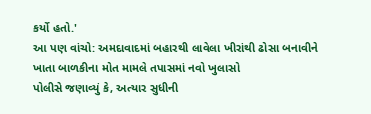કર્યો હતો.'
આ પણ વાંચો: અમદાવાદમાં બહારથી લાવેલા ખીરાંથી ઢોસા બનાવીને ખાતા બાળકીના મોત મામલે તપાસમાં નવો ખુલાસો
પોલીસે જણાવ્યું કે, અત્યાર સુધીની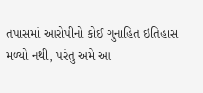તપાસમાં આરોપીનો કોઈ ગુનાહિત ઇતિહાસ મળ્યો નથી, પરંતુ અમે આ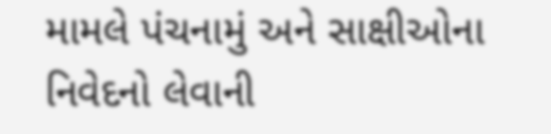મામલે પંચનામું અને સાક્ષીઓના નિવેદનો લેવાની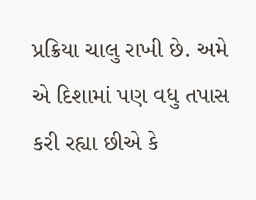પ્રક્રિયા ચાલુ રાખી છે. અમે એ દિશામાં પણ વધુ તપાસ કરી રહ્યા છીએ કે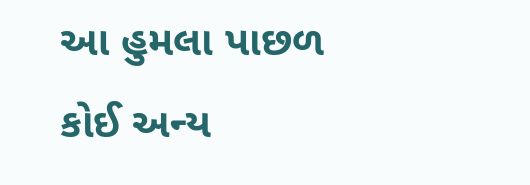આ હુમલા પાછળ કોઈ અન્ય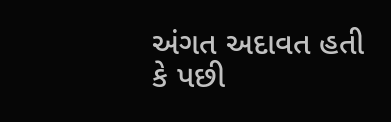અંગત અદાવત હતી કે પછી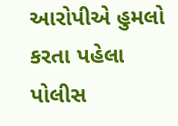આરોપીએ હુમલો કરતા પહેલા પોલીસ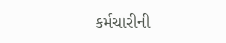કર્મચારીની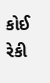કોઈ રેકી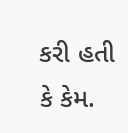કરી હતી કે કેમ.